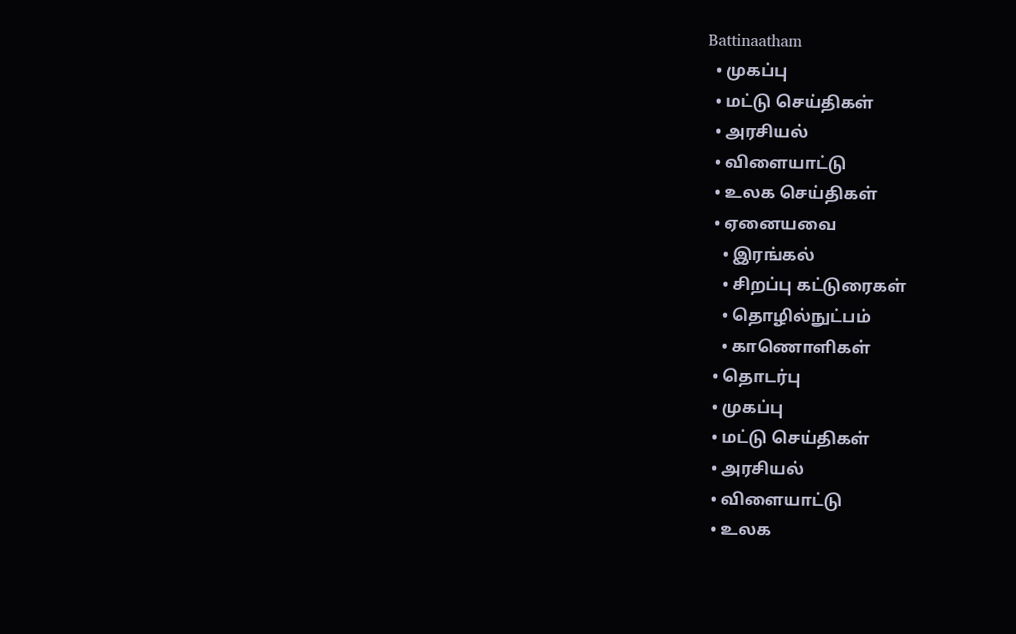Battinaatham
  • முகப்பு
  • மட்டு செய்திகள்
  • அரசியல்
  • விளையாட்டு
  • உலக செய்திகள்
  • ஏனையவை
    • இரங்கல்
    • சிறப்பு கட்டுரைகள்
    • தொழில்நுட்பம்
    • காணொளிகள்
  • தொடர்பு
  • முகப்பு
  • மட்டு செய்திகள்
  • அரசியல்
  • விளையாட்டு
  • உலக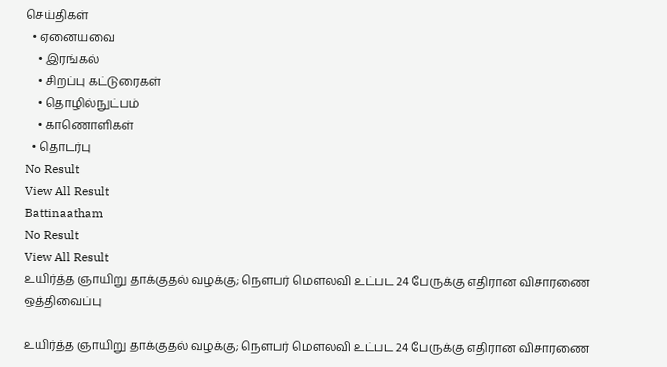செய்திகள்
  • ஏனையவை
    • இரங்கல்
    • சிறப்பு கட்டுரைகள்
    • தொழில்நுட்பம்
    • காணொளிகள்
  • தொடர்பு
No Result
View All Result
Battinaatham
No Result
View All Result
உயிர்த்த ஞாயிறு தாக்குதல் வழக்கு; நௌபர் மௌலவி உட்பட 24 பேருக்கு எதிரான விசாரணை ஒத்திவைப்பு

உயிர்த்த ஞாயிறு தாக்குதல் வழக்கு; நௌபர் மௌலவி உட்பட 24 பேருக்கு எதிரான விசாரணை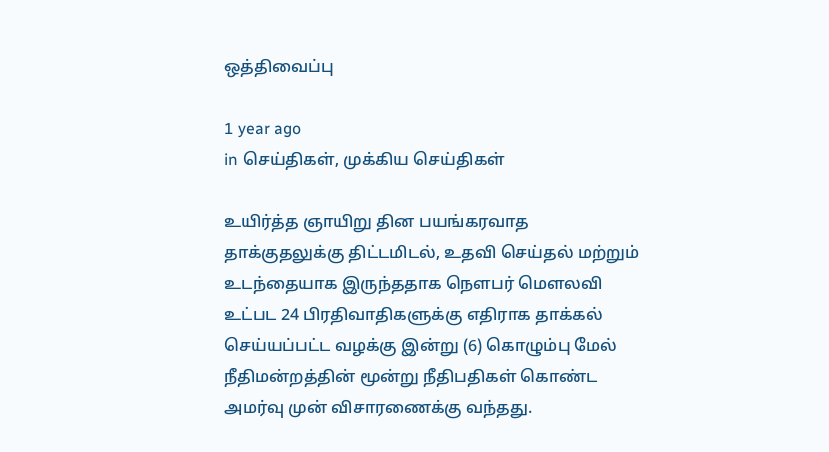ஒத்திவைப்பு

1 year ago
in செய்திகள், முக்கிய செய்திகள்

உயிர்த்த ஞாயிறு தின பயங்கரவாத தாக்குதலுக்கு திட்டமிடல், உதவி செய்தல் மற்றும் உடந்தையாக இருந்ததாக நௌபர் மௌலவி உட்பட 24 பிரதிவாதிகளுக்கு எதிராக தாக்கல் செய்யப்பட்ட வழக்கு இன்று (6) கொழும்பு மேல் நீதிமன்றத்தின் மூன்று நீதிபதிகள் கொண்ட அமர்வு முன் விசாரணைக்கு வந்தது.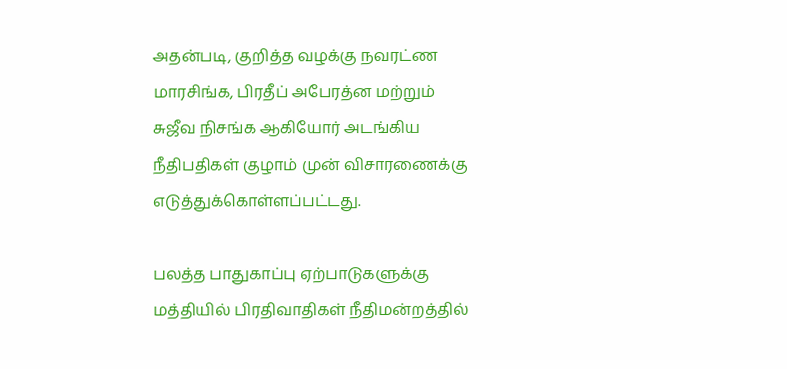அதன்படி, குறித்த வழக்கு நவரட்ண மாரசிங்க, பிரதீப் அபேரத்ன மற்றும் சுஜீவ நிசங்க ஆகியோர் அடங்கிய நீதிபதிகள் குழாம் முன் விசாரணைக்கு எடுத்துக்கொள்ளப்பட்டது.

பலத்த பாதுகாப்பு ஏற்பாடுகளுக்கு மத்தியில் பிரதிவாதிகள் நீதிமன்றத்தில்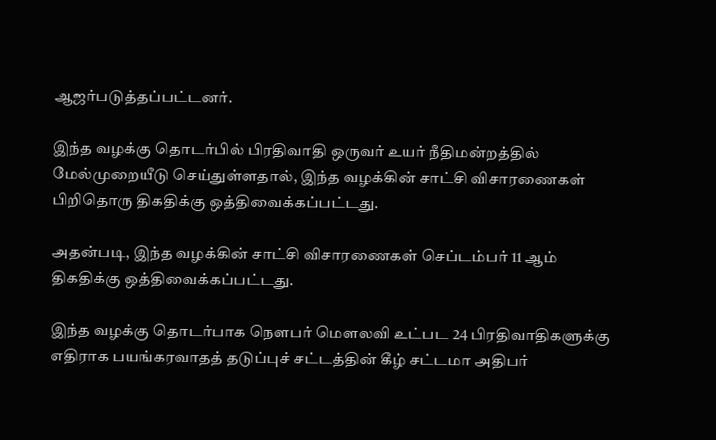ஆஜர்படுத்தப்பட்டனர்.

இந்த வழக்கு தொடர்பில் பிரதிவாதி ஒருவர் உயர் நீதிமன்றத்தில் மேல்முறையீடு செய்துள்ளதால், இந்த வழக்கின் சாட்சி விசாரணைகள் பிறிதொரு திகதிக்கு ஒத்திவைக்கப்பட்டது.

அதன்படி, இந்த வழக்கின் சாட்சி விசாரணைகள் செப்டம்பர் 11 ஆம் திகதிக்கு ஒத்திவைக்கப்பட்டது.

இந்த வழக்கு தொடர்பாக நௌபர் மௌலவி உட்பட 24 பிரதிவாதிகளுக்கு எதிராக பயங்கரவாதத் தடுப்புச் சட்டத்தின் கீழ் சட்டமா அதிபர்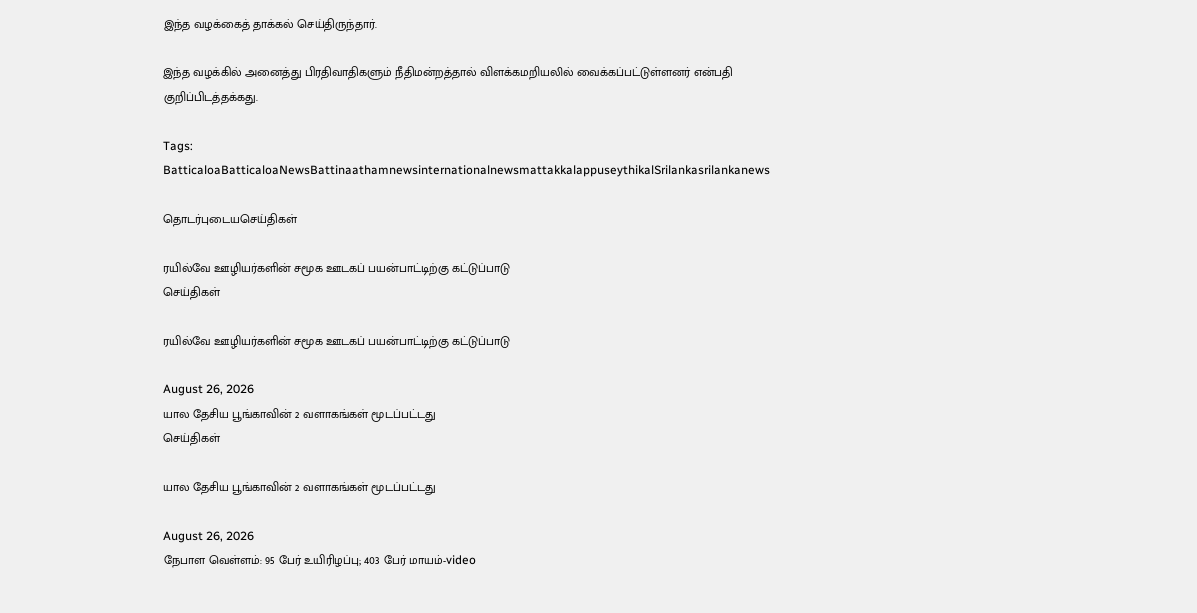இந்த வழக்கைத் தாக்கல் செய்திருந்தார்.

இந்த வழக்கில் அனைத்து பிரதிவாதிகளும் நீதிமன்றத்தால் விளக்கமறியலில் வைக்கப்பட்டுள்ளனர் என்பதி குறிப்பிடத்தக்கது.

Tags: BatticaloaBatticaloaNewsBattinaathamnewsinternationalnewsmattakkalappuseythikalSrilankasrilankanews

தொடர்புடையசெய்திகள்

ரயில்வே ஊழியர்களின் சமூக ஊடகப் பயன்பாட்டிற்கு கட்டுப்பாடு
செய்திகள்

ரயில்வே ஊழியர்களின் சமூக ஊடகப் பயன்பாட்டிற்கு கட்டுப்பாடு

August 26, 2026
யால தேசிய பூங்காவின் 2 வளாகங்கள் மூடப்பட்டது
செய்திகள்

யால தேசிய பூங்காவின் 2 வளாகங்கள் மூடப்பட்டது

August 26, 2026
நேபாள வெள்ளம்: 95 பேர் உயிரிழப்பு; 403 பேர் மாயம்-video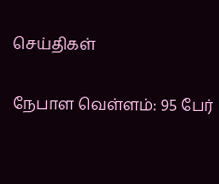செய்திகள்

நேபாள வெள்ளம்: 95 பேர்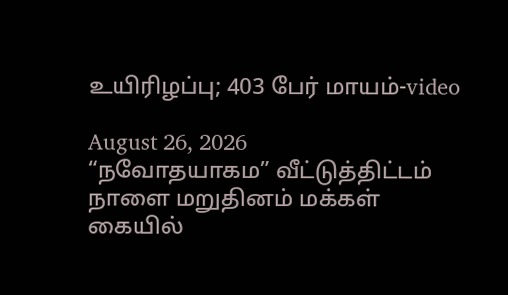உயிரிழப்பு; 403 பேர் மாயம்-video

August 26, 2026
“நவோதயாகம” வீட்டுத்திட்டம் நாளை மறுதினம் மக்கள் கையில்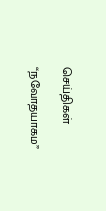செய்திகள்

“நவோதயாகம”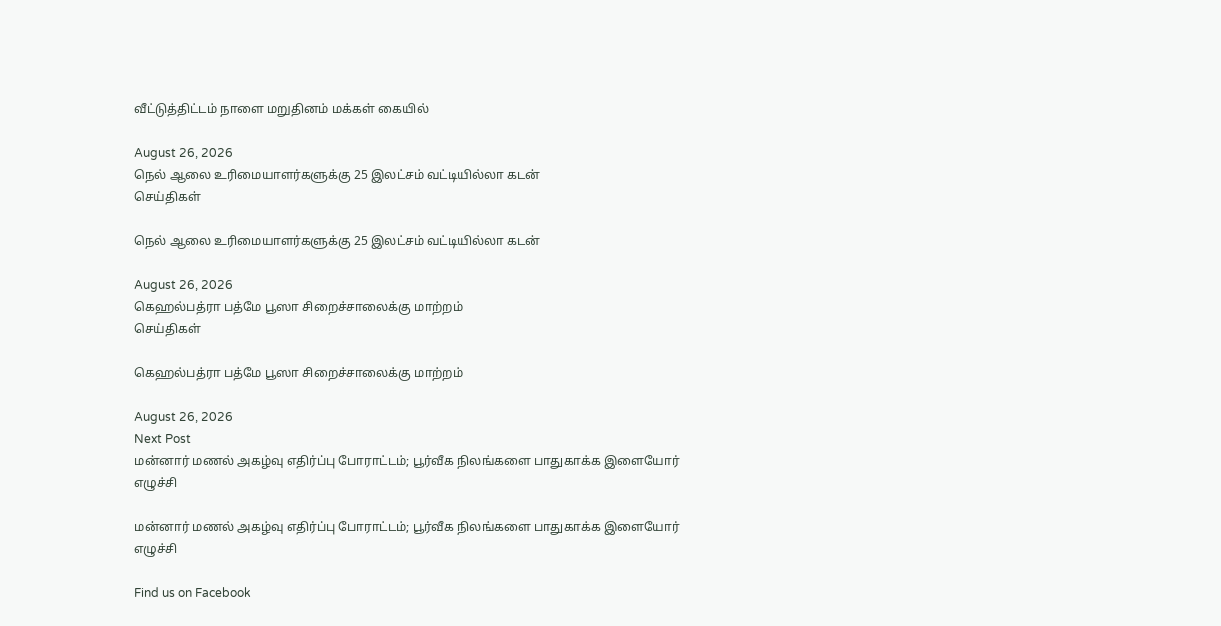வீட்டுத்திட்டம் நாளை மறுதினம் மக்கள் கையில்

August 26, 2026
நெல் ஆலை உரிமையாளர்களுக்கு 25 இலட்சம் வட்டியில்லா கடன்
செய்திகள்

நெல் ஆலை உரிமையாளர்களுக்கு 25 இலட்சம் வட்டியில்லா கடன்

August 26, 2026
கெஹல்பத்ரா பத்மே பூஸா சிறைச்சாலைக்கு மாற்றம்
செய்திகள்

கெஹல்பத்ரா பத்மே பூஸா சிறைச்சாலைக்கு மாற்றம்

August 26, 2026
Next Post
மன்னார் மணல் அகழ்வு எதிர்ப்பு போராட்டம்; பூர்வீக நிலங்களை பாதுகாக்க இளையோர் எழுச்சி

மன்னார் மணல் அகழ்வு எதிர்ப்பு போராட்டம்; பூர்வீக நிலங்களை பாதுகாக்க இளையோர் எழுச்சி

Find us on Facebook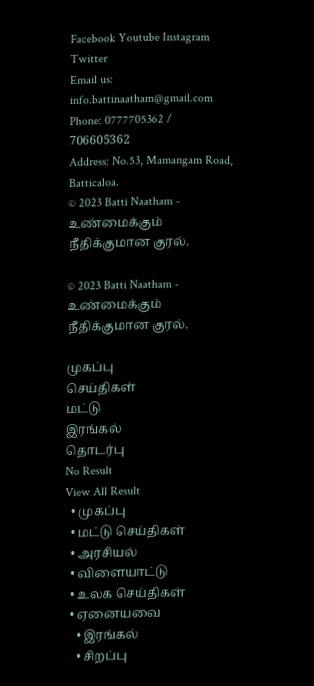Facebook Youtube Instagram Twitter
Email us: info.battinaatham@gmail.com
Phone: 0777705362 / 706605362
Address: No.53, Mamangam Road, Batticaloa.
© 2023 Batti Naatham - உண்மைக்கும் நீதிக்குமான குரல்.

© 2023 Batti Naatham - உண்மைக்கும் நீதிக்குமான குரல்.

முகப்பு
செய்திகள்
மட்டு
இரங்கல்
தொடர்பு
No Result
View All Result
  • முகப்பு
  • மட்டு செய்திகள்
  • அரசியல்
  • விளையாட்டு
  • உலக செய்திகள்
  • ஏனையவை
    • இரங்கல்
    • சிறப்பு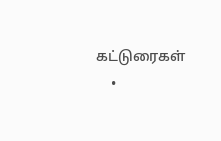கட்டுரைகள்
    •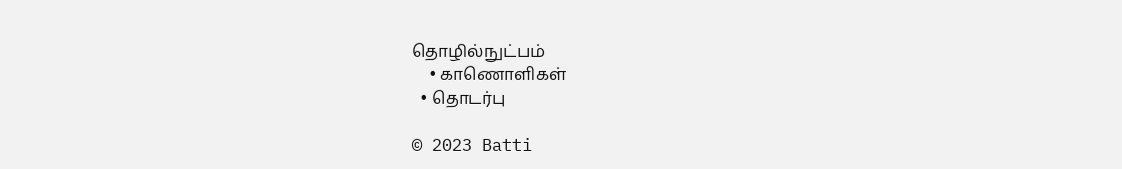தொழில்நுட்பம்
    • காணொளிகள்
  • தொடர்பு

© 2023 Batti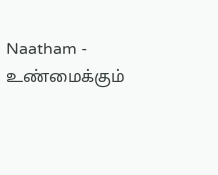Naatham - உண்மைக்கும்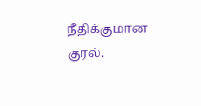நீதிக்குமான குரல்.